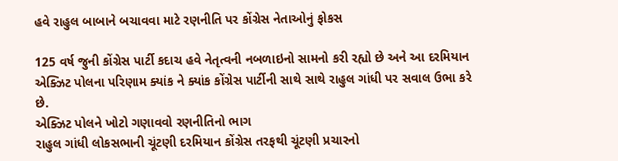હવે રાહુલ બાબાને બચાવવા માટે રણનીતિ પર કોંગ્રેસ નેતાઓનું ફોકસ

125 વર્ષ જુની કોંગ્રેસ પાર્ટી કદાચ હવે નેતૃત્વની નબળાઇનો સામનો કરી રહ્યો છે અને આ દરમિયાન એક્ઝિટ પોલના પરિણામ ક્યાંક ને ક્યાંક કોંગ્રેસ પાર્ટીની સાથે સાથે રાહુલ ગાંધી પર સવાલ ઉભા કરે છે.
એક્ઝિટ પોલને ખોટો ગણાવવો રણનીતિનો ભાગ
રાહુલ ગાંધી લોકસભાની ચૂંટણી દરમિયાન કોંગ્રેસ તરફથી ચૂંટણી પ્રચારનો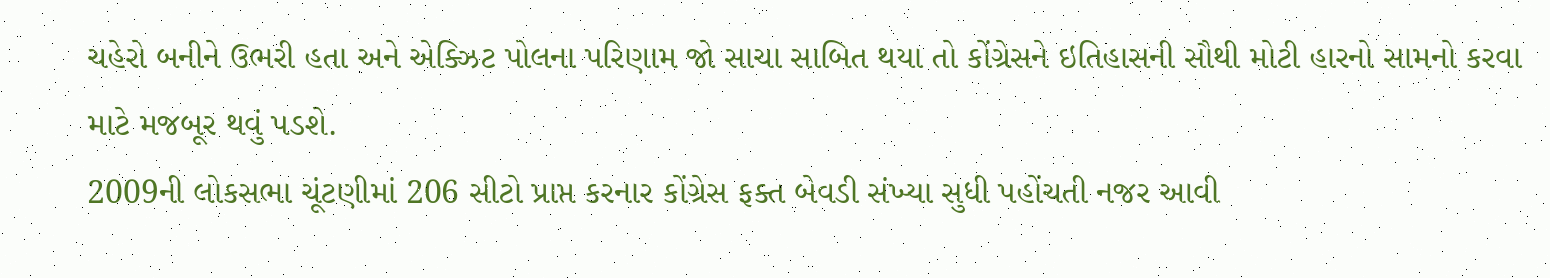ચહેરો બનીને ઉભરી હતા અને એક્ઝિટ પોલના પરિણામ જો સાચા સાબિત થયા તો કોંગ્રેસને ઇતિહાસની સૌથી મોટી હારનો સામનો કરવા માટે મજબૂર થવું પડશે.
2009ની લોકસભા ચૂંટણીમાં 206 સીટો પ્રાપ્ત કરનાર કોંગ્રેસ ફક્ત બેવડી સંખ્યા સુધી પહોંચતી નજર આવી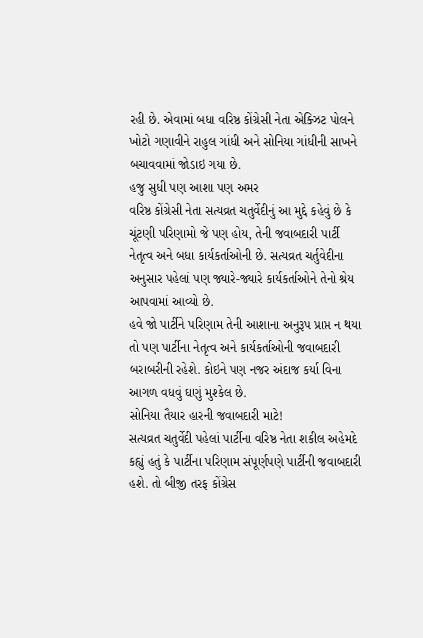રહી છે. એવામાં બધા વરિષ્ઠ કોંગ્રેસી નેતા એક્ઝિટ પોલને ખોટો ગણાવીને રાહુલ ગાંધી અને સોનિયા ગાંધીની સાખને બચાવવામાં જોડાઇ ગયા છે.
હજુ સુધી પણ આશા પણ અમર
વરિષ્ઠ કોંગ્રેસી નેતા સત્યવ્રત ચતુર્વેદીનું આ મુદ્દે કહેવું છે કે ચૂંટણી પરિણામો જે પણ હોય, તેની જવાબદારી પાર્ટી નેતૃત્વ અને બધા કાર્યકર્તાઓની છે. સત્યવ્રત ચર્તુવેદીના અનુસાર પહેલાં પણ જ્યારે-જ્યારે કાર્યકર્તાઓને તેનો શ્રેય આપવામાં આવ્યો છે.
હવે જો પાર્ટીને પરિણામ તેની આશાના અનુરૂપ પ્રાપ્ત ન થયા તો પણ પાર્ટીના નેતૃત્વ અને કાર્યકર્તાઓની જવાબદારી બરાબરીની રહેશે. કોઇને પણ નજર અંદાજ કર્યા વિના આગળ વધવું ઘણું મુશ્કેલ છે.
સોનિયા તૈયાર હારની જવાબદારી માટે!
સત્યવ્રત ચતુર્વેદી પહેલાં પાર્ટીના વરિષ્ઠ નેતા શકીલ અહેમદે કહ્યું હતું કે પાર્ટીના પરિણામ સંપૂર્ણપણે પાર્ટીની જવાબદારી હશે. તો બીજી તરફ કોંગ્રેસ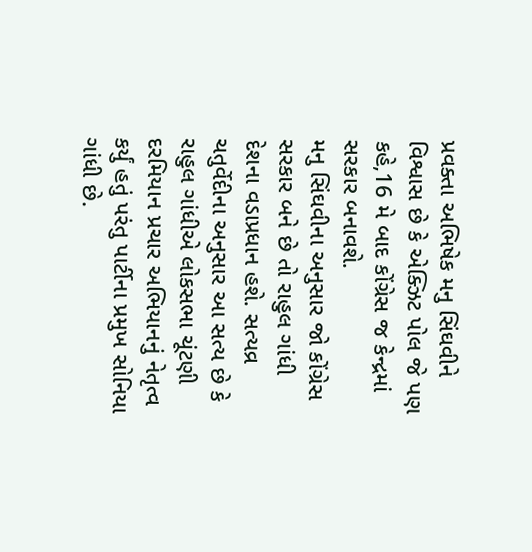પ્રવક્તા અભિષેક મનુ સિંઘવીને વિશ્વાસ છે કે એક્ઝિટ પોલ જે પણ કહે,16 મે બાદ કોંગ્રેસ જ કેન્દ્રમાં સરકાર બનાવશે.
મનુ સિંઘવીના અનુસાર જો કોંગ્રેસ સરકાર બને છે તો રાહુલ ગાંધી દેશના વડાપ્રધાન હશે. સત્યવ્ર ચતુર્વેદીના અનુસાર આ સત્ય છે કે રાહુલ ગાંધીએ લોકસભા ચૂંટણી દરમિયાન પ્રચાર અભિયાનનું નેતૃત્વ કર્યું હતું પરંતુ પાર્ટીના પ્રમુખ સોનિયા ગાંધી છે.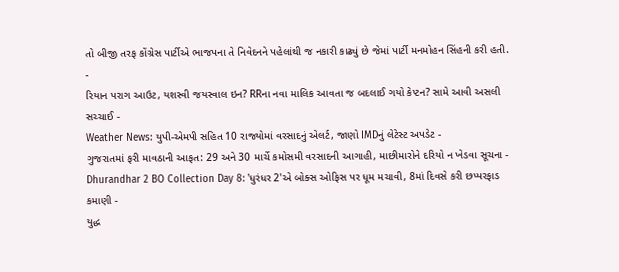તો બીજી તરફ કોંગ્રેસ પાર્ટીએ ભાજપના તે નિવેદનને પહેલાંથી જ નકારી કાઢ્યું છે જેમાં પાર્ટી મનમોહન સિંહની કરી હતી.
-
રિયાન પરાગ આઉટ, યશસ્વી જયસ્વાલ ઇન? RRના નવા માલિક આવતા જ બદલાઈ ગયો કેપ્ટન? સામે આવી અસલી સચ્ચાઈ -
Weather News: યુપી-એમપી સહિત 10 રાજ્યોમાં વરસાદનું એલર્ટ, જાણો IMDનું લેટેસ્ટ અપડેટ -
ગુજરાતમાં ફરી માવઠાની આફત: 29 અને 30 માર્ચે કમોસમી વરસાદની આગાહી, માછીમારોને દરિયો ન ખેડવા સૂચના -
Dhurandhar 2 BO Collection Day 8: 'ધુરંધર 2'એ બોક્સ ઓફિસ પર ધૂમ મચાવી, 8માં દિવસે કરી છપ્પરફાડ કમાણી -
યુદ્ધ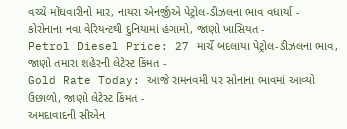વચ્ચે મોંઘવારીનો માર, નાયરા એનર્જીએ પેટ્રોલ-ડીઝલના ભાવ વધાર્યા -
કોરોનાના નવા વેરિયન્ટથી દુનિયામાં હંગામો, જાણો ખાસિયત -
Petrol Diesel Price: 27 માર્ચે બદલાયા પેટ્રોલ-ડીઝલના ભાવ, જાણો તમારા શહેરની લેટેસ્ટ કિંમત -
Gold Rate Today: આજે રામનવમી પર સોનાના ભાવમાં આવ્યો ઉછાળો, જાણો લેટેસ્ટ કિંમત -
અમદાવાદની સીએન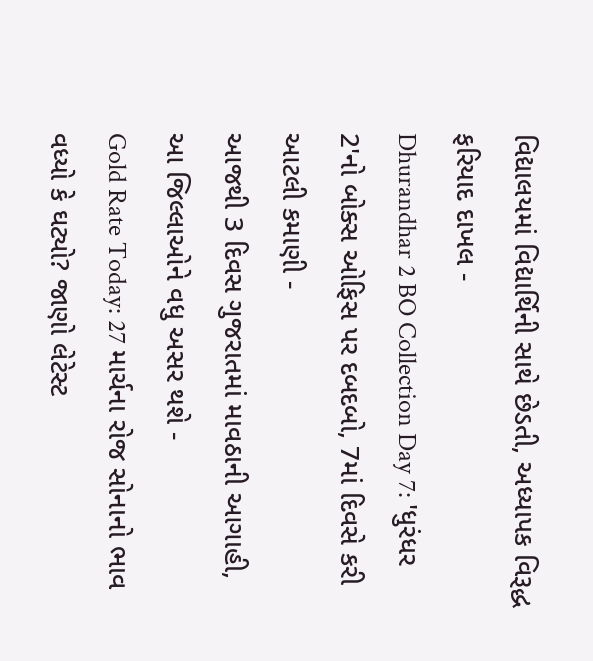વિદ્યાલયમાં વિદ્યાર્થિની સાથે છેડતી, અધ્યાપક વિરૂદ્ધ ફરિયાદ દાખલ -
Dhurandhar 2 BO Collection Day 7: 'ધુરંધર 2'નો બોક્સ ઓફિસ પર દબદબો, 7માં દિવસે કરી આટલી કમાણી -
આજથી 3 દિવસ ગુજરાતમાં માવઠાની આગાહી, આ જિલ્લાઓને વધુ અસર થશે -
Gold Rate Today: 27 માર્ચના રોજ સોનાનો ભાવ વધ્યો કે ઘટ્યો? જાણો લેટેસ્ટ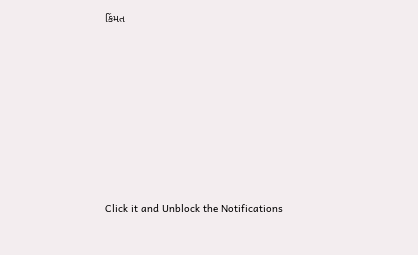કિંમત









Click it and Unblock the Notifications